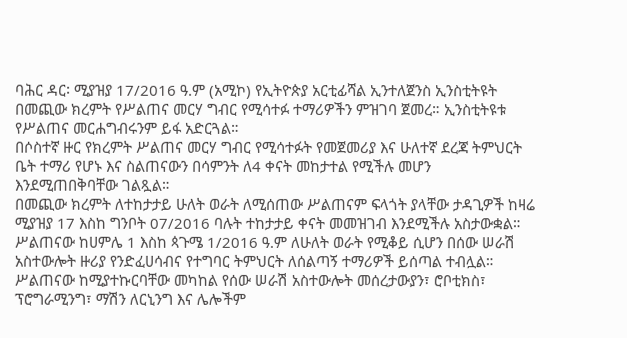ባሕር ዳር፡ ሚያዝያ 17/2016 ዓ.ም (አሚኮ) የኢትዮጵያ አርቲፊሻል ኢንተለጀንስ ኢንስቲትዩት በመጪው ክረምት የሥልጠና መርሃ ግብር የሚሳተፉ ተማሪዎችን ምዝገባ ጀመረ። ኢንስቲትዩቱ የሥልጠና መርሐግብሩንም ይፋ አድርጓል።
በሶስተኛ ዙር የክረምት ሥልጠና መርሃ ግብር የሚሳተፉት የመጀመሪያ እና ሁለተኛ ደረጃ ትምህርት ቤት ተማሪ የሆኑ እና ስልጠናውን በሳምንት ለ4 ቀናት መከታተል የሚችሉ መሆን እንደሚጠበቅባቸው ገልጿል።
በመጪው ክረምት ለተከታታይ ሁለት ወራት ለሚሰጠው ሥልጠናም ፍላጎት ያላቸው ታዳጊዎች ከዛሬ ሚያዝያ 17 እስከ ግንቦት 07/2016 ባሉት ተከታታይ ቀናት መመዝገብ እንደሚችሉ አስታውቋል። ሥልጠናው ከሀምሌ 1 እስከ ጳጉሜ 1/2016 ዓ.ም ለሁለት ወራት የሚቆይ ሲሆን በሰው ሠራሽ አስተውሎት ዙሪያ የንድፈሀሳብና የተግባር ትምህርት ለሰልጣኝ ተማሪዎች ይሰጣል ተብሏል።
ሥልጠናው ከሚያተኩርባቸው መካከል የሰው ሠራሽ አስተውሎት መሰረታውያን፣ ሮቦቲክስ፣ ፕሮግራሚንግ፣ ማሽን ለርኒንግ እና ሌሎችም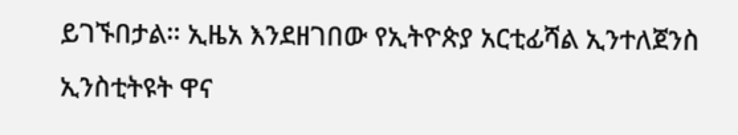ይገኙበታል። ኢዜአ እንደዘገበው የኢትዮጵያ አርቲፊሻል ኢንተለጀንስ ኢንስቲትዩት ዋና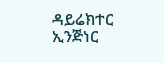ዳይሬክተር ኢንጅነር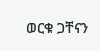ወርቁ ጋቸናን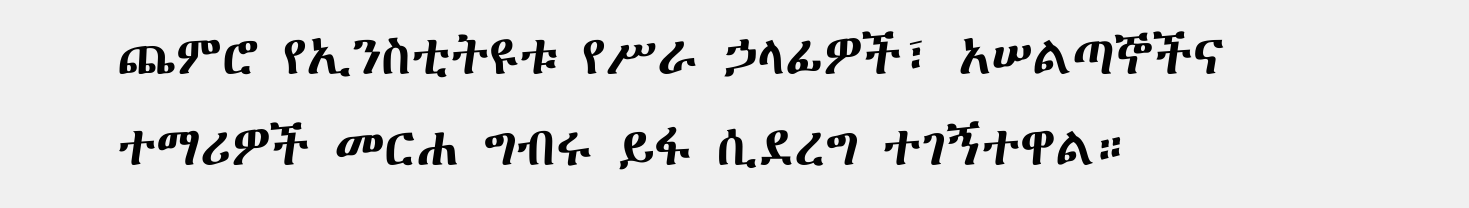ጨምሮ የኢንስቲትዩቱ የሥራ ኃላፊዎች፣ አሠልጣኞችና ተማሪዎች መርሐ ግብሩ ይፋ ሲደረግ ተገኝተዋል።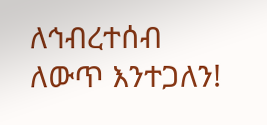ለኅብረተሰብ ለውጥ እንተጋለን!